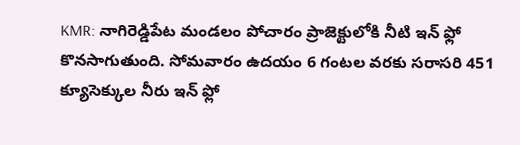KMR: నాగిరెడ్డిపేట మండలం పోచారం ప్రాజెక్టులోకి నీటి ఇన్ ఫ్లో కొనసాగుతుంది. సోమవారం ఉదయం 6 గంటల వరకు సరాసరి 451 క్యూసెక్కుల నీరు ఇన్ ఫ్లో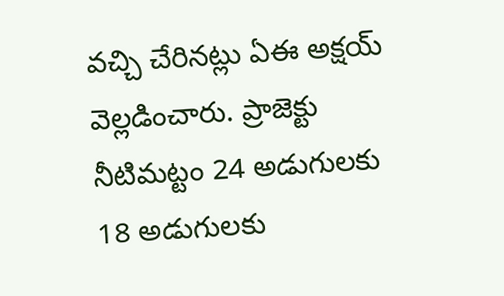వచ్చి చేరినట్లు ఏఈ అక్షయ్ వెల్లడించారు. ప్రాజెక్టు నీటిమట్టం 24 అడుగులకు 18 అడుగులకు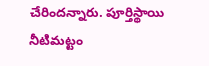చేరిందన్నారు. పూర్తిస్థాయి నీటిమట్టం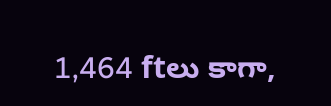1,464 ftలు కాగా,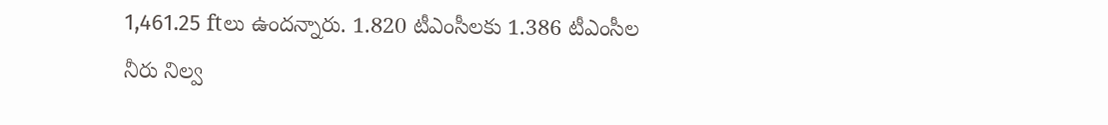1,461.25 ftలు ఉందన్నారు. 1.820 టీఎంసీలకు 1.386 టీఎంసీల నీరు నిల్వ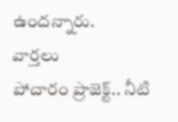ఉందన్నారు.
వార్తలు
పోచారం ప్రాజెక్ట్.. నీటి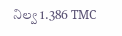నిల్వ 1.386 TMC